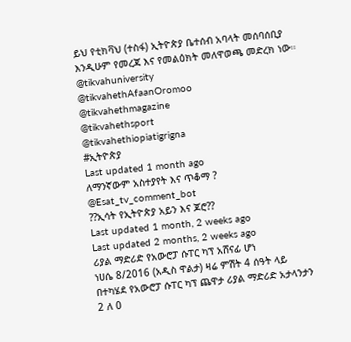ይህ የቲክቫህ (ተስፋ) ኢትዮጵያ ቤተሰብ አባላት መሰባሰቢያ እንዲሁም የመረጃ እና የመልዕክት መለዋወጫ መድረክ ነው።
@tikvahuniversity
@tikvahethAfaanOromoo
@tikvahethmagazine
@tikvahethsport
@tikvahethiopiatigrigna
#ኢትዮጵያ
Last updated 1 month ago
ለማንኛውም አስተያየት እና ጥቆማ ? @Esat_tv_comment_bot
??ኢሳት የኢትዮጵያ አይን እና ጆሮ??
Last updated 1 month, 2 weeks ago
Last updated 2 months, 2 weeks ago
ሪያል ማድሪድ የአውሮፓ ሱፐር ካፕ አሸናፊ ሆነ
ነሀሴ 8/2016 (አዲስ ዋልታ) ዛሬ ምሽት 4 ሰዓት ላይ በተካሄደ የአውሮፓ ሱፐር ካፕ ጨዋታ ሪያል ማድሪድ አታላንታን 2 ለ 0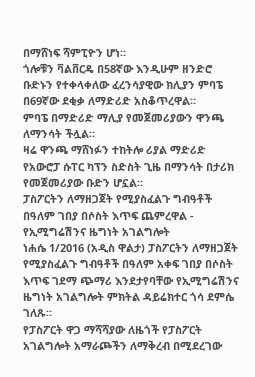በማሸነፍ ሻምፒዮን ሆነ።
ጎሎቹን ቫልቨርዴ በ58ኛው እንዲሁም ዘንድሮ ቡድኑን የተቀላቀለው ፈረንሳያዊው ክሊያን ምባፔ በ69ኛው ደቂቃ ለማድሪድ አስቆጥረዋል።
ምባፔ በማድሪድ ማሊያ የመጀመሪያውን ዋንጫ ለማንሳት ችሏል።
ዛሬ ዋንጫ ማሸነፉን ተከትሎ ሪያል ማድሪድ የአውሮፓ ሱፐር ካፕን ስድስት ጊዜ በማንሳት በታሪክ የመጀመሪያው ቡድን ሆኗል።
ፓስፖርትን ለማዘጋጀት የሚያስፈልጉ ግብዓቶች በዓለም ገበያ በሶስት እጥፍ ጨምረዋል - የኢሚግሬሽንና ዜግነት አገልግሎት
ነሐሴ 1/2016 (አዲስ ዋልታ) ፓስፖርትን ለማዘጋጀት የሚያስፈልጉ ግብዓቶች በዓለም አቀፍ ገበያ በሶስት እጥፍ ገደማ ጭማሪ እንደታየባቸው የኢሚግሬሽንና ዜግነት አገልግሎት ምክትል ዳይሬክተር ጎሳ ደምሴ ገለጹ።
የፓስፖርት ዋጋ ማሻሻያው ለዜጎች የፓስፖርት አገልግሎት አማራጮችን ለማቅረብ በሚደረገው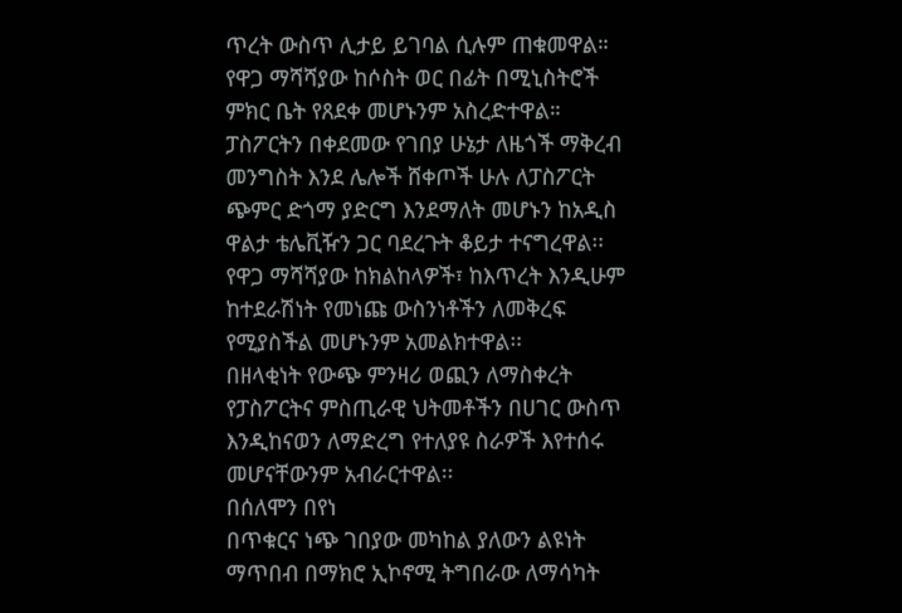ጥረት ውስጥ ሊታይ ይገባል ሲሉም ጠቁመዋል።
የዋጋ ማሻሻያው ከሶስት ወር በፊት በሚኒስትሮች ምክር ቤት የጸደቀ መሆኑንም አስረድተዋል።
ፓስፖርትን በቀደመው የገበያ ሁኔታ ለዜጎች ማቅረብ መንግስት እንደ ሌሎች ሸቀጦች ሁሉ ለፓስፖርት ጭምር ድጎማ ያድርግ እንደማለት መሆኑን ከአዲስ ዋልታ ቴሌቪዥን ጋር ባደረጉት ቆይታ ተናግረዋል፡፡
የዋጋ ማሻሻያው ከክልከላዎች፣ ከእጥረት እንዲሁም ከተደራሽነት የመነጩ ውስንነቶችን ለመቅረፍ የሚያስችል መሆኑንም አመልክተዋል፡፡
በዘላቂነት የውጭ ምንዛሪ ወጪን ለማስቀረት የፓስፖርትና ምስጢራዊ ህትመቶችን በሀገር ውስጥ እንዲከናወን ለማድረግ የተለያዩ ስራዎች እየተሰሩ መሆናቸውንም አብራርተዋል፡፡
በሰለሞን በየነ
በጥቁርና ነጭ ገበያው መካከል ያለውን ልዩነት ማጥበብ በማክሮ ኢኮኖሚ ትግበራው ለማሳካት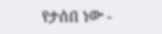የታሰበ ነው -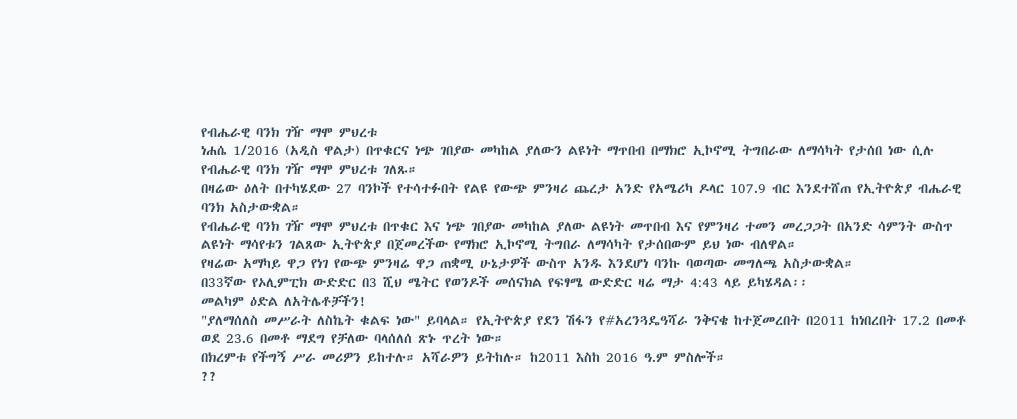የብሔራዊ ባንክ ገዥ ማሞ ምህረቱ
ነሐሴ 1/2016 (አዲስ ዋልታ) በጥቁርና ነጭ ገበያው መካከል ያለውን ልዩነት ማጥበብ በማክሮ ኢኮኖሚ ትግበራው ለማሳካት የታሰበ ነው ሲሉ የብሔራዊ ባንክ ገዥ ማሞ ምህረቱ ገለጹ።
በዛሬው ዕለት በተካሄደው 27 ባንኮች የተሳተፉበት የልዩ የውጭ ምንዛሪ ጨረታ አንድ የአሜሪካ ዶላር 107.9 ብር እንደተሸጠ የኢትዮጵያ ብሔራዊ ባንክ አስታውቋል።
የብሔራዊ ባንክ ገዥ ማሞ ምህረቱ በጥቁር እና ነጭ ገበያው መካከል ያለው ልዩነት መጥበብ እና የምንዛሪ ተመን መረጋጋት በአንድ ሳምንት ውስጥ ልዩነት ማሳየቱን ገልጸው ኢትዮጵያ በጀመረችው የማክሮ ኢኮኖሚ ትግበራ ለማሳካት የታሰበውም ይህ ነው ብለዋል።
የዛሬው አማካይ ዋጋ የነገ የውጭ ምንዛሬ ዋጋ ጠቋሚ ሁኔታዎች ውስጥ አንዱ እንደሆነ ባንኩ ባወጣው መግለጫ አስታውቋል።
በ33ኛው የኦሊምፒክ ውድድር በ3 ሺህ ሜትር የወንዶች መሰናክል የፍፃሜ ውድድር ዛሬ ማታ 4:43 ላይ ይካሄዳል፡፡
መልካም ዕድል ለአትሌቶቻችን!
"ያለማሰለስ መሥራት ለስኬት ቁልፍ ነው" ይባላል። የኢትዮጵያ የደን ሽፋን የ#አረንጓዴዓሻራ ንቅናቄ ከተጀመረበት በ2011 ከነበረበት 17.2 በመቶ ወደ 23.6 በመቶ ማደግ የቻለው ባላሰለሰ ጽኑ ጥረት ነው።
በክረምቱ የችግኝ ሥራ መሪዎን ይከተሉ። አሻራዎን ይትከሉ። ከ2011 እስከ 2016 ዓ.ም ምስሎች።
??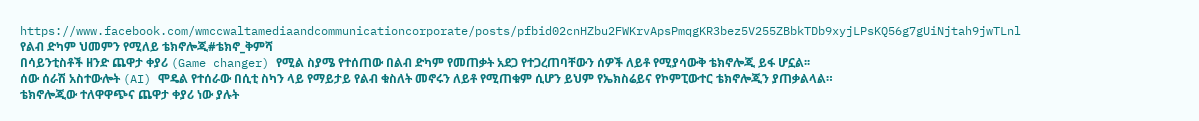https://www.facebook.com/wmccwaltamediaandcommunicationcorporate/posts/pfbid02cnHZbu2FWKrvApsPmqgKR3bez5V255ZBbkTDb9xyjLPsKQ56g7gUiNjtah9jwTLnl
የልብ ድካም ህመምን የሚለይ ቴክኖሎጂ#ቴክኖ_ቅምሻ
በሳይንቲስቶች ዘንድ ጨዋታ ቀያሪ (Game changer) የሚል ስያሜ የተሰጠው በልብ ድካም የመጠቃት አደጋ የተጋረጠባቸውን ሰዎች ለይቶ የሚያሳውቅ ቴክኖሎጂ ይፋ ሆኗል፡፡
ሰው ሰራሽ አስተውሎት (AI) ሞዴል የተሰራው በሲቲ ስካን ላይ የማይታይ የልብ ቁስለት መኖሩን ለይቶ የሚጠቁም ሲሆን ይህም የኤክስሬይና የኮምፒውተር ቴክኖሎጂን ያጠቃልላል።
ቴክኖሎጂው ተለዋዋጭና ጨዋታ ቀያሪ ነው ያሉት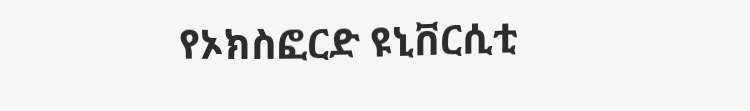የኦክስፎርድ ዩኒቨርሲቲ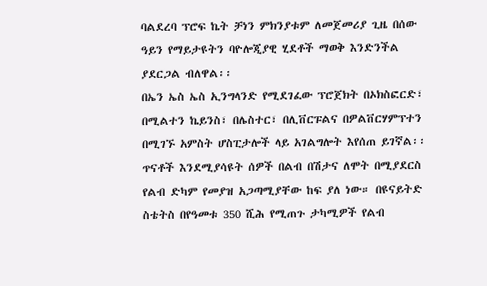ባልደረባ ፕሮፍ ኬት ቻነን ምክንያቱም ለመጀመሪያ ጊዜ በሰው ዓይን የማይታዩትን ባዮሎጂያዊ ሂደቶች ማወቅ እንድንችል ያደርጋል ብለዋል፡፡
በኤን ኤስ ኤስ ኢንግላንድ የሚደገፈው ፕሮጀክት በኦክስፎርድ፣ በሚልተን ኬይንስ፣ በሌስተር፣ በሊቨርፑልና በዎልቨርሃምፕተን በሚገኙ አምስት ሆስፒታሎች ላይ አገልግሎት እየሰጠ ይገኛል፡፡
ጥናቶች እንደሚያሳዩት ሰዎች በልብ በሽታና ለሞት በሚያደርስ የልብ ድካም የመያዝ አጋጣሚያቸው ከፍ ያለ ነው። በዩናይትድ ስቴትስ በየዓመቱ 350 ሺሕ የሚጠጉ ታካሚዎች የልብ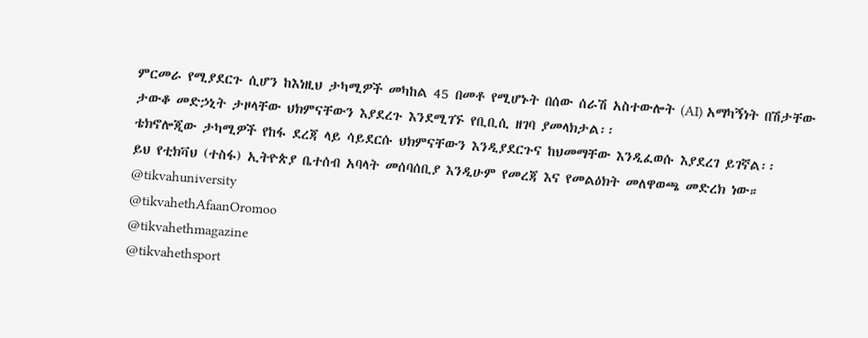ምርመራ የሚያደርጉ ሲሆን ከእነዚህ ታካሚዎች መካከል 45 በመቶ የሚሆኑት በሰው ሰራሽ አስተውሎት (AI) አማካኝነት በሽታቸው ታውቆ መድኃኒት ታዞላቸው ህክምናቸውን እያደረጉ እንደሚገኙ የቢቢሲ ዘገባ ያመላክታል፡፡
ቴክኖሎጂው ታካሚዎች የከፋ ደረጃ ላይ ሳይደርሱ ህክምናቸውን እንዲያደርጉና ከህመማቸው እንዲፈወሱ እያደረገ ይገኛል፡፡
ይህ የቲክቫህ (ተስፋ) ኢትዮጵያ ቤተሰብ አባላት መሰባሰቢያ እንዲሁም የመረጃ እና የመልዕክት መለዋወጫ መድረክ ነው።
@tikvahuniversity
@tikvahethAfaanOromoo
@tikvahethmagazine
@tikvahethsport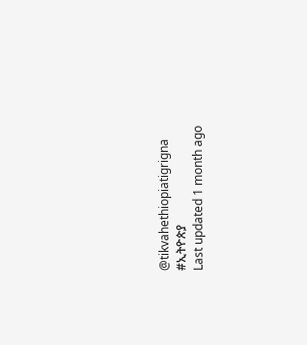@tikvahethiopiatigrigna
#ኢትዮጵያ
Last updated 1 month ago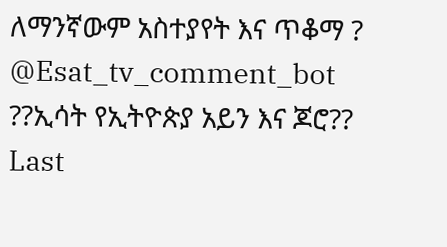ለማንኛውም አስተያየት እና ጥቆማ ? @Esat_tv_comment_bot
??ኢሳት የኢትዮጵያ አይን እና ጆሮ??
Last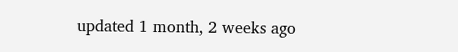updated 1 month, 2 weeks ago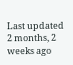Last updated 2 months, 2 weeks ago